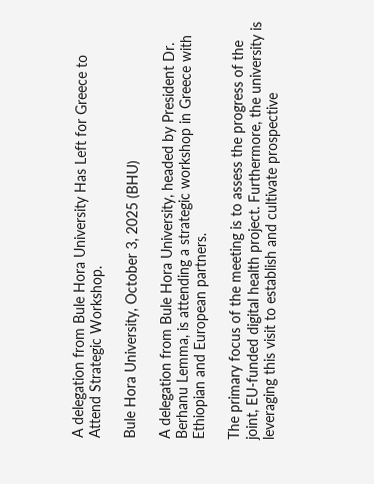A delegation from Bule Hora University Has Left for Greece to Attend Strategic Workshop.

Bule Hora University, October 3, 2025 (BHU)

A delegation from Bule Hora University, headed by President Dr. Berhanu Lemma, is attending a strategic workshop in Greece with Ethiopian and European partners.

The primary focus of the meeting is to assess the progress of the joint, EU-funded digital health project. Furthermore, the university is leveraging this visit to establish and cultivate prospective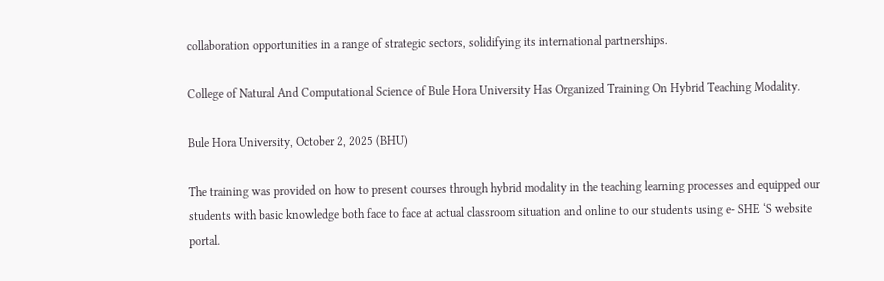collaboration opportunities in a range of strategic sectors, solidifying its international partnerships.

College of Natural And Computational Science of Bule Hora University Has Organized Training On Hybrid Teaching Modality.

Bule Hora University, October 2, 2025 (BHU)

The training was provided on how to present courses through hybrid modality in the teaching learning processes and equipped our students with basic knowledge both face to face at actual classroom situation and online to our students using e- SHE ‘S website portal.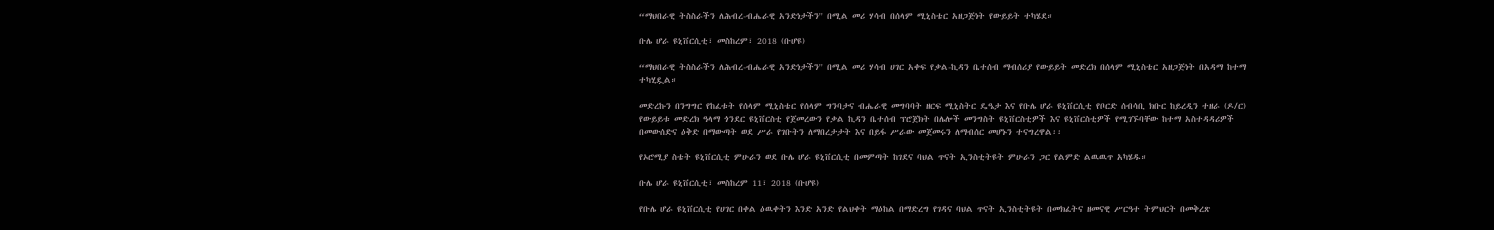“ማህበራዊ ትስስራችን ለሕብረ-ብሔራዊ አንድነታችን'' በሚል መሪ ሃሳብ በሰላም ሚኒስቴር አዘጋጅነት የውይይት ተካሄደ።

ቡሌ ሆራ ዩኒቨርሲቲ፣ መስከረም፣ 2018 (ቡሆዩ)

“ማህበራዊ ትስስራችን ለሕብረ-ብሔራዊ አንድነታችን'' በሚል መሪ ሃሳብ ሀገር አቀፍ የቃል-ኪዳን ቤተሰብ ማብሰሪያ የውይይት መድረክ በሰላም ሚኒስቴር አዘጋጅነት በአዳማ ከተማ ተካሂዷል።

መድረኩን በንግግር የከፈቱት የሰላም ሚኒስቴር የሰላም ግንባታና ብሔራዊ መግባባት ዘርፍ ሚኒስትር ዴዔታ እና የቡሌ ሆራ ዩኒቨርሲቲ የቦርድ ሰብሳቢ ክቡር ከይረዲን ተዘራ (ዶ/ር) የውይይቱ መድረክ ዓላማ ጎንደር ዩኒቨርስቲ የጀመረውን የቃል ኪዳን ቤተሰብ ፕሮጀክት በሌሎች መንግስት ዩኒቨርስቲዎች እና ዩኒቨርስቲዎች የሚገኙባቸው ከተማ አስተዳዳሪዎች በመውሰድና ዕቅድ በማውጣት ወደ ሥራ የገቡትን ለማበረታታት እና በይፋ ሥራው መጀመሩን ለማብሰር መሆኑን ተናግረዋል፡፡

የኦሮሚያ ስቴት ዩኒቨርሲቲ ምሁራን ወደ ቡሌ ሆራ ዩኒቨርሲቲ በመምጣት ከገደና ባህል ጥናት ኢንስቲትዩት ምሁራን ጋር የልምድ ልዉዉጥ አካሄዱ።

ቡሌ ሆራ ዩኒቨርሲቲ፣ መስከረም 11፣ 2018 (ቡሆዩ)

የቡሌ ሆራ ዩኒቨርሲቲ የሀገር በቀል ዕዉቀትን እንድ አንድ የልህቀት ማዕከል በማድረግ የገዳና ባህል ጥናት ኢንስቲትዩት በመክፈትና ዘመናዊ ሥርዓተ ትምህርት በመቅረጽ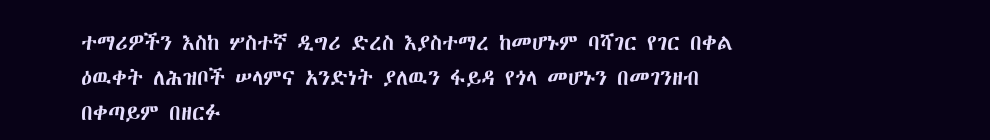ተማሪዎችን እስከ ሦስተኛ ዲግሪ ድረስ እያስተማረ ከመሆኑም ባሻገር የገር በቀል ዕዉቀት ለሕዝቦች ሠላምና አንድነት ያለዉን ፋይዳ የጎላ መሆኑን በመገንዘብ በቀጣይም በዘርፉ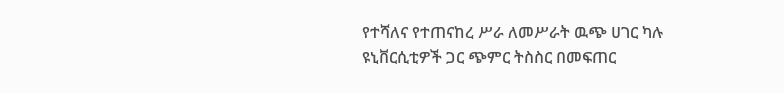የተሻለና የተጠናከረ ሥራ ለመሥራት ዉጭ ሀገር ካሉ ዩኒቨርሲቲዎች ጋር ጭምር ትስስር በመፍጠር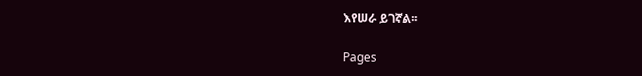እየሠራ ይገኛል፡፡

Pages